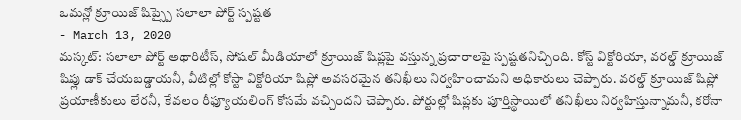ఒమన్లో క్రూయిజ్ షిప్స్పై సలాలా పోర్ట్ స్పష్టత
- March 13, 2020
మస్కట్: సలాలా పోర్ట్ అథారిటీస్, సోషల్ మీడియాలో క్రూయిజ్ షిప్లపై వస్తున్న ప్రచారాలపై స్పష్టతనిచ్చింది. కోస్ట్ విక్టోరియా, వరల్డ్ క్రూయిజ్ షిప్లు డాక్ చేయబడ్డాయనీ, వీటిల్లో కోస్టా విక్టోరియా షిప్లో అవసరమైన తనిఖీలు నిర్వహించామని అధికారులు చెప్పారు. వరల్డ్ క్రూయిజ్ షిప్లో ప్రయాణీకులు లేరనీ, కేవలం రీఫ్యూయలింగ్ కోసమే వచ్చిందని చెప్పారు. పోర్టుల్లో షిప్లకు పూర్తిస్థాయిలో తనిఖీలు నిర్వహిస్తున్నామనీ, కరోనా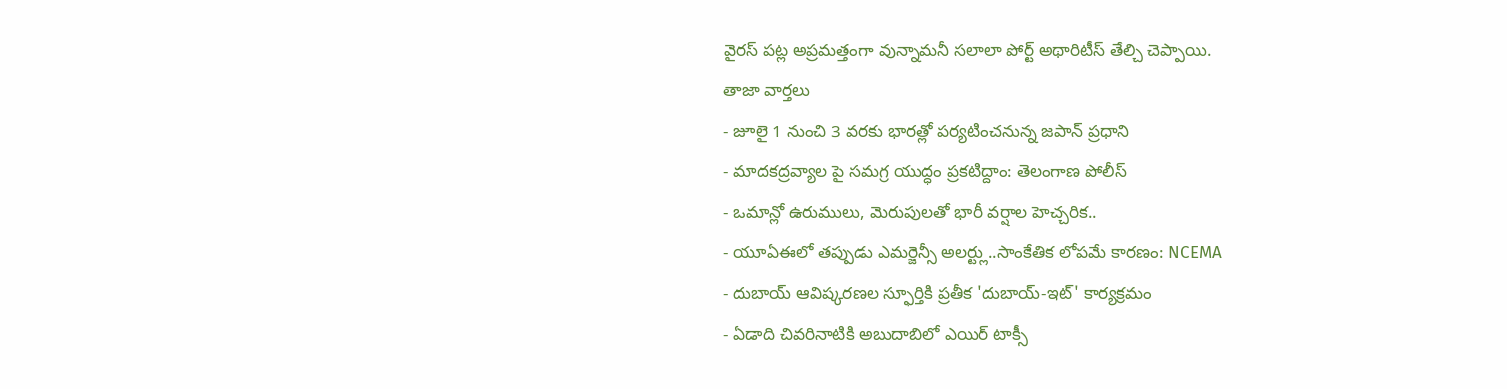వైరస్ పట్ల అప్రమత్తంగా వున్నామనీ సలాలా పోర్ట్ అథారిటీస్ తేల్చి చెప్పాయి.
తాజా వార్తలు
- జూలై 1 నుంచి 3 వరకు భారత్లో పర్యటించనున్న జపాన్ ప్రధాని
- మాదకద్రవ్యాల పై సమగ్ర యుద్ధం ప్రకటిద్దాం: తెలంగాణ పోలీస్
- ఒమాన్లో ఉరుములు, మెరుపులతో భారీ వర్షాల హెచ్చరిక..
- యూఏఈలో తప్పుడు ఎమర్జెన్సీ అలర్ట్లు..సాంకేతిక లోపమే కారణం: NCEMA
- దుబాయ్ ఆవిష్కరణల స్ఫూర్తికి ప్రతీక 'దుబాయ్-ఇట్' కార్యక్రమం
- ఏడాది చివరినాటికి అబుదాబిలో ఎయిర్ టాక్సీ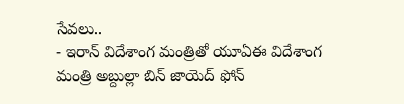సేవలు..
- ఇరాన్ విదేశాంగ మంత్రితో యూఏఈ విదేశాంగ మంత్రి అబ్దుల్లా బిన్ జాయెద్ ఫోన్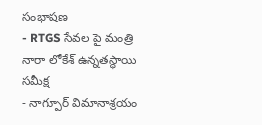సంభాషణ
- RTGS సేవల పై మంత్రి నారా లోకేశ్ ఉన్నతస్థాయి సమీక్ష
- నాగ్పూర్ విమానాశ్రయం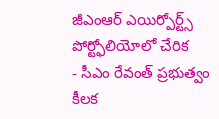జీఎంఆర్ ఎయిర్పోర్ట్స్ పోర్ట్ఫోలియోలో చేరిక
- సీఎం రేవంత్ ప్రభుత్వం కీలక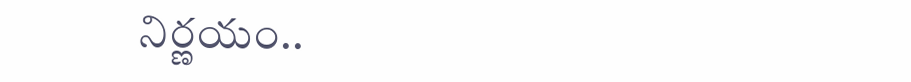నిర్ణయం..